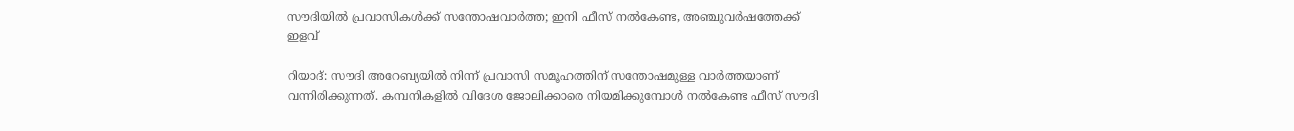സൗദിയില്‍ പ്രവാസികള്‍ക്ക് സന്തോഷവാര്‍ത്ത; ഇനി ഫീസ് നല്‍കേണ്ട, അഞ്ചുവര്‍ഷത്തേക്ക് ഇളവ്

റിയാദ്: സൗദി അറേബ്യയില്‍ നിന്ന് പ്രവാസി സമൂഹത്തിന് സന്തോഷമുള്ള വാര്‍ത്തയാണ് വന്നിരിക്കുന്നത്. കമ്പനികളില്‍ വിദേശ ജോലിക്കാരെ നിയമിക്കുമ്പോള്‍ നല്‍കേണ്ട ഫീസ് സൗദി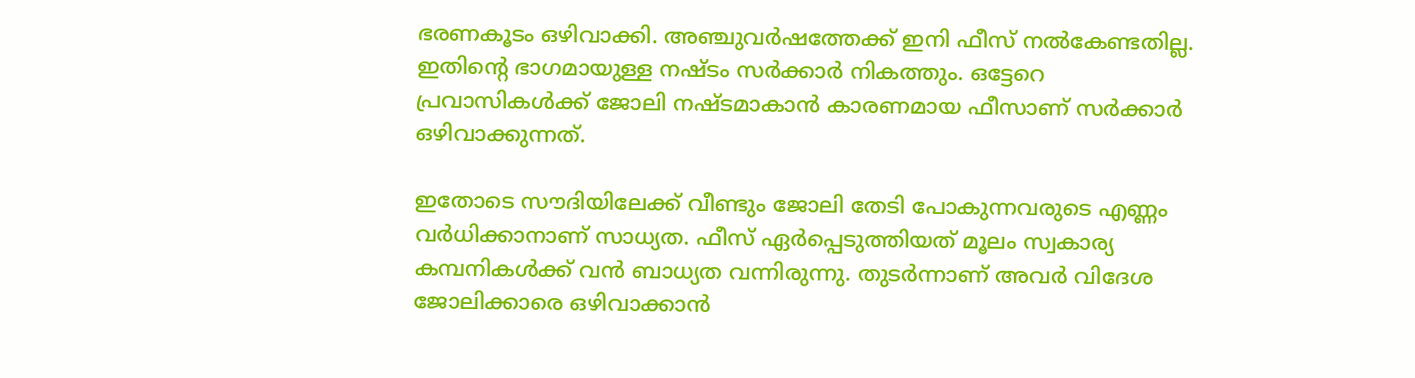ഭരണകൂടം ഒഴിവാക്കി. അഞ്ചുവര്‍ഷത്തേക്ക് ഇനി ഫീസ് നല്‍കേണ്ടതില്ല. ഇതിന്റെ ഭാഗമായുള്ള നഷ്ടം സര്‍ക്കാര്‍ നികത്തും. ഒട്ടേറെ പ്രവാസികള്‍ക്ക് ജോലി നഷ്ടമാകാന്‍ കാരണമായ ഫീസാണ് സര്‍ക്കാര്‍ ഒഴിവാക്കുന്നത്.

ഇതോടെ സൗദിയിലേക്ക് വീണ്ടും ജോലി തേടി പോകുന്നവരുടെ എണ്ണം വര്‍ധിക്കാനാണ് സാധ്യത. ഫീസ് ഏര്‍പ്പെടുത്തിയത് മൂലം സ്വകാര്യ കമ്പനികള്‍ക്ക് വന്‍ ബാധ്യത വന്നിരുന്നു. തുടര്‍ന്നാണ് അവര്‍ വിദേശ ജോലിക്കാരെ ഒഴിവാക്കാന്‍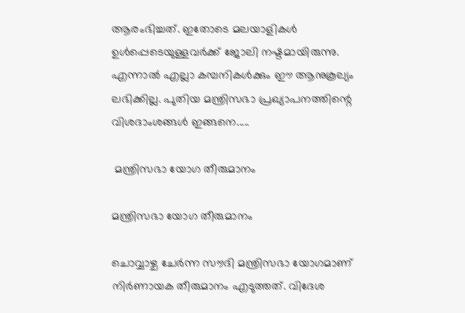ആരംഭിച്ചത്. ഇതോടെ മലയാളികള്‍ ഉള്‍പ്പെടെയുള്ളവര്‍ക്ക് ജോലി നഷ്ടമായിരുന്നു. എന്നാല്‍ എല്ലാ കമ്പനികള്‍ക്കും ഈ ആനുകൂല്യം ലഭിക്കില്ല. പുതിയ മന്ത്രിസഭാ പ്രഖ്യാപനത്തിന്റെ വിശദാംശങ്ങള്‍ ഇങ്ങനെ.....

 മന്ത്രിസഭാ യോഗ തീരുമാനം

മന്ത്രിസഭാ യോഗ തീരുമാനം

ചൊവ്വാഴ്ച ചേര്‍ന്ന സൗദി മന്ത്രിസഭാ യോഗമാണ് നിര്‍ണായക തീരുമാനം എടുത്തത്. വിദേശ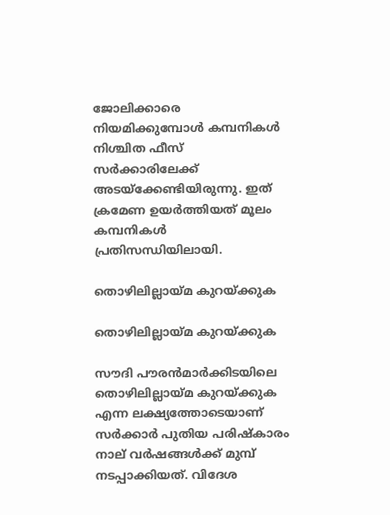ജോലിക്കാരെ നിയമിക്കുമ്പോള്‍ കമ്പനികള്‍ നിശ്ചിത ഫീസ് സര്‍ക്കാരിലേക്ക് അടയ്‌ക്കേണ്ടിയിരുന്നു. ഇത് ക്രമേണ ഉയര്‍ത്തിയത് മൂലം കമ്പനികള്‍ പ്രതിസന്ധിയിലായി.

തൊഴിലില്ലായ്മ കുറയ്ക്കുക

തൊഴിലില്ലായ്മ കുറയ്ക്കുക

സൗദി പൗരന്‍മാര്‍ക്കിടയിലെ തൊഴിലില്ലായ്മ കുറയ്ക്കുക എന്ന ലക്ഷ്യത്തോടെയാണ് സര്‍ക്കാര്‍ പുതിയ പരിഷ്‌കാരം നാല് വര്‍ഷങ്ങള്‍ക്ക് മുമ്പ് നടപ്പാക്കിയത്. വിദേശ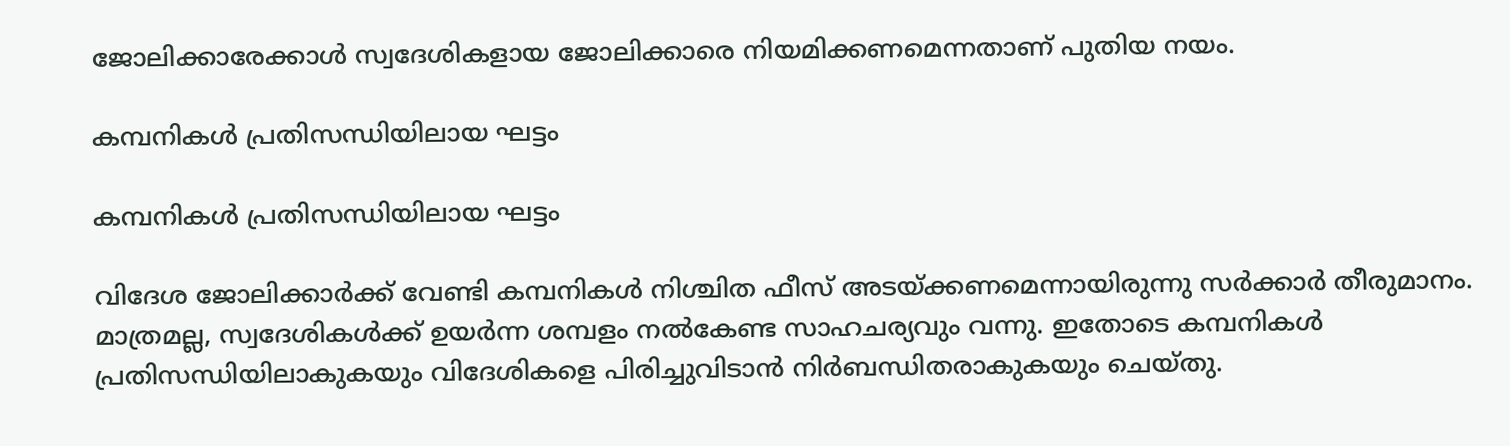ജോലിക്കാരേക്കാള്‍ സ്വദേശികളായ ജോലിക്കാരെ നിയമിക്കണമെന്നതാണ് പുതിയ നയം.

കമ്പനികള്‍ പ്രതിസന്ധിയിലായ ഘട്ടം

കമ്പനികള്‍ പ്രതിസന്ധിയിലായ ഘട്ടം

വിദേശ ജോലിക്കാര്‍ക്ക് വേണ്ടി കമ്പനികള്‍ നിശ്ചിത ഫീസ് അടയ്ക്കണമെന്നായിരുന്നു സര്‍ക്കാര്‍ തീരുമാനം. മാത്രമല്ല, സ്വദേശികള്‍ക്ക് ഉയര്‍ന്ന ശമ്പളം നല്‍കേണ്ട സാഹചര്യവും വന്നു. ഇതോടെ കമ്പനികള്‍ പ്രതിസന്ധിയിലാകുകയും വിദേശികളെ പിരിച്ചുവിടാന്‍ നിര്‍ബന്ധിതരാകുകയും ചെയ്തു.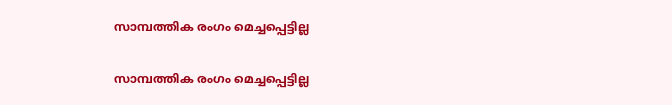സാമ്പത്തിക രംഗം മെച്ചപ്പെട്ടില്ല

സാമ്പത്തിക രംഗം മെച്ചപ്പെട്ടില്ല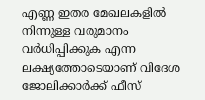എണ്ണ ഇതര മേഖലകളില്‍ നിന്നുള്ള വരുമാനം വര്‍ധിപ്പിക്കുക എന്ന ലക്ഷ്യത്തോടെയാണ് വിദേശ ജോലിക്കാര്‍ക്ക് ഫീസ്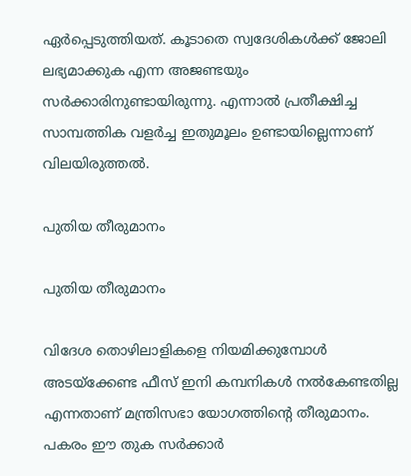ഏര്‍പ്പെടുത്തിയത്. കൂടാതെ സ്വദേശികള്‍ക്ക് ജോലി ലഭ്യമാക്കുക എന്ന അജണ്ടയും സര്‍ക്കാരിനുണ്ടായിരുന്നു. എന്നാല്‍ പ്രതീക്ഷിച്ച സാമ്പത്തിക വളര്‍ച്ച ഇതുമൂലം ഉണ്ടായില്ലെന്നാണ് വിലയിരുത്തല്‍.

പുതിയ തീരുമാനം

പുതിയ തീരുമാനം

വിദേശ തൊഴിലാളികളെ നിയമിക്കുമ്പോള്‍ അടയ്‌ക്കേണ്ട ഫീസ് ഇനി കമ്പനികള്‍ നല്‍കേണ്ടതില്ല എന്നതാണ് മന്ത്രിസഭാ യോഗത്തിന്റെ തീരുമാനം. പകരം ഈ തുക സര്‍ക്കാര്‍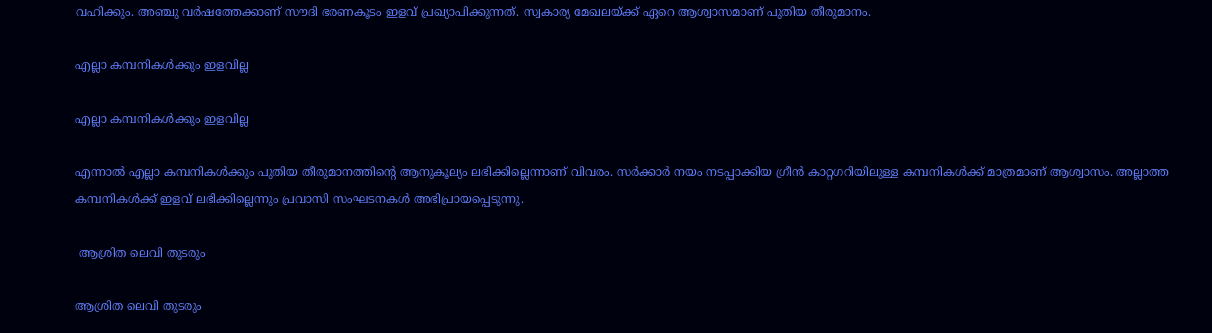വഹിക്കും. അഞ്ചു വര്‍ഷത്തേക്കാണ് സൗദി ഭരണകൂടം ഇളവ് പ്രഖ്യാപിക്കുന്നത്. സ്വകാര്യ മേഖലയ്ക്ക് ഏറെ ആശ്വാസമാണ് പുതിയ തീരുമാനം.

എല്ലാ കമ്പനികള്‍ക്കും ഇളവില്ല

എല്ലാ കമ്പനികള്‍ക്കും ഇളവില്ല

എന്നാല്‍ എല്ലാ കമ്പനികള്‍ക്കും പുതിയ തീരുമാനത്തിന്റെ ആനുകൂല്യം ലഭിക്കില്ലെന്നാണ് വിവരം. സര്‍ക്കാര്‍ നയം നടപ്പാക്കിയ ഗ്രീന്‍ കാറ്റഗറിയിലുള്ള കമ്പനികള്‍ക്ക് മാത്രമാണ് ആശ്വാസം. അല്ലാത്ത കമ്പനികള്‍ക്ക് ഇളവ് ലഭിക്കില്ലെന്നും പ്രവാസി സംഘടനകള്‍ അഭിപ്രായപ്പെടുന്നു.

 ആശ്രിത ലെവി തുടരും

ആശ്രിത ലെവി തുടരും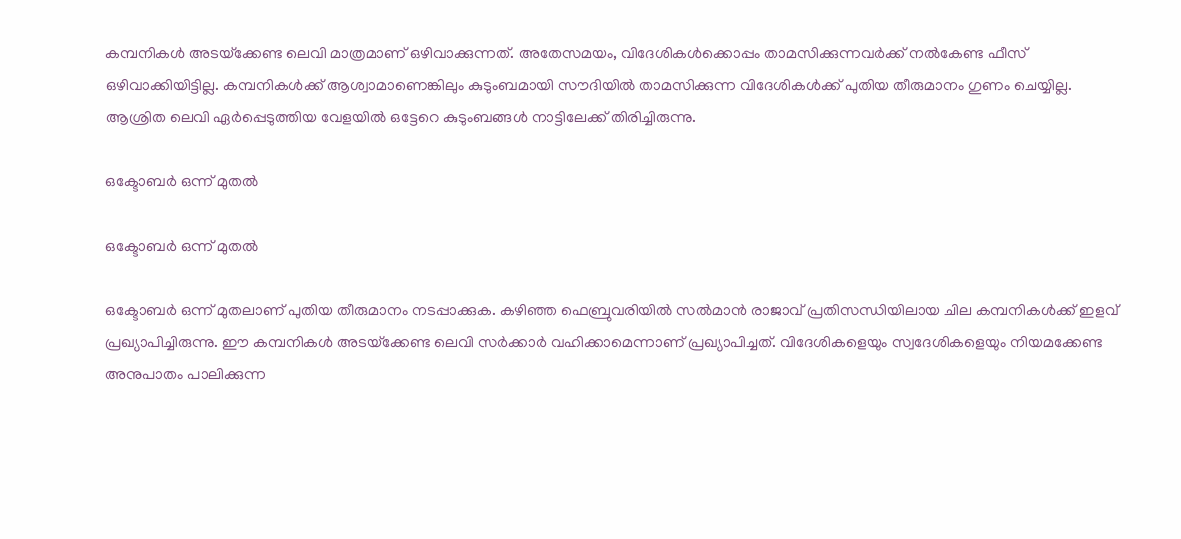കമ്പനികള്‍ അടയ്‌ക്കേണ്ട ലെവി മാത്രമാണ് ഒഴിവാക്കുന്നത്. അതേസമയം, വിദേശികള്‍ക്കൊപ്പം താമസിക്കുന്നവര്‍ക്ക് നല്‍കേണ്ട ഫീസ് ഒഴിവാക്കിയിട്ടില്ല. കമ്പനികള്‍ക്ക് ആശ്വാമാണെങ്കിലും കുടുംബമായി സൗദിയില്‍ താമസിക്കുന്ന വിദേശികള്‍ക്ക് പുതിയ തീരുമാനം ഗുണം ചെയ്യില്ല. ആശ്രിത ലെവി ഏര്‍പ്പെടുത്തിയ വേളയില്‍ ഒട്ടേറെ കുടുംബങ്ങള്‍ നാട്ടിലേക്ക് തിരിച്ചിരുന്നു.

ഒക്ടോബര്‍ ഒന്ന് മുതല്‍

ഒക്ടോബര്‍ ഒന്ന് മുതല്‍

ഒക്ടോബര്‍ ഒന്ന് മുതലാണ് പുതിയ തീരുമാനം നടപ്പാക്കുക. കഴിഞ്ഞ ഫെബ്രുവരിയില്‍ സല്‍മാന്‍ രാജാവ് പ്രതിസന്ധിയിലായ ചില കമ്പനികള്‍ക്ക് ഇളവ് പ്രഖ്യാപിച്ചിരുന്നു. ഈ കമ്പനികള്‍ അടയ്‌ക്കേണ്ട ലെവി സര്‍ക്കാര്‍ വഹിക്കാമെന്നാണ് പ്രഖ്യാപിച്ചത്. വിദേശികളെയും സ്വദേശികളെയും നിയമക്കേണ്ട അനുപാതം പാലിക്കുന്ന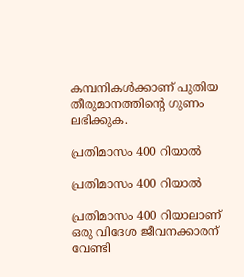കമ്പനികള്‍ക്കാണ് പുതിയ തീരുമാനത്തിന്റെ ഗുണം ലഭിക്കുക.

പ്രതിമാസം 400 റിയാല്‍

പ്രതിമാസം 400 റിയാല്‍

പ്രതിമാസം 400 റിയാലാണ് ഒരു വിദേശ ജീവനക്കാരന് വേണ്ടി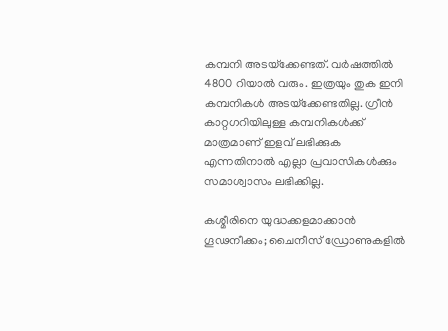കമ്പനി അടയ്‌ക്കേണ്ടത്. വര്‍ഷത്തില്‍ 4800 റിയാല്‍ വരും. ഇത്രയും തുക ഇനി കമ്പനികള്‍ അടയ്‌ക്കേണ്ടതില്ല. ഗ്രീന്‍ കാറ്റഗറിയിലുള്ള കമ്പനികള്‍ക്ക് മാത്രമാണ് ഇളവ് ലഭിക്കുക എന്നതിനാല്‍ എല്ലാ പ്രവാസികള്‍ക്കും സമാശ്വാസം ലഭിക്കില്ല.

കശ്മീരിനെ യുദ്ധക്കളമാക്കാന്‍ ഗൂഢനീക്കം; ചൈനീസ് ഡ്രോണുകളില്‍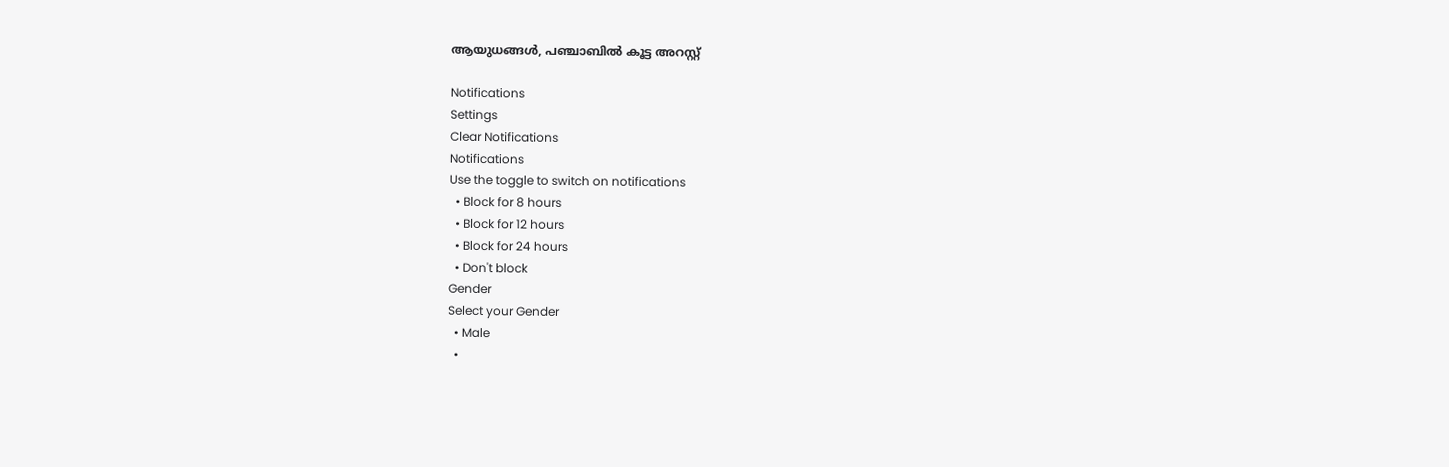ആയുധങ്ങള്‍, പഞ്ചാബില്‍ കൂട്ട അറസ്റ്റ്

Notifications
Settings
Clear Notifications
Notifications
Use the toggle to switch on notifications
  • Block for 8 hours
  • Block for 12 hours
  • Block for 24 hours
  • Don't block
Gender
Select your Gender
  • Male
  •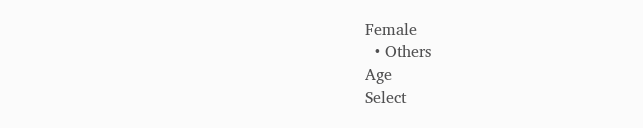Female
  • Others
Age
Select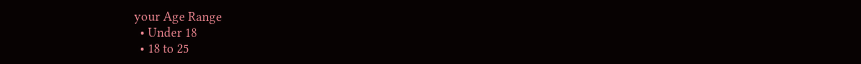your Age Range
  • Under 18
  • 18 to 25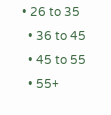• 26 to 35
  • 36 to 45
  • 45 to 55
  • 55+